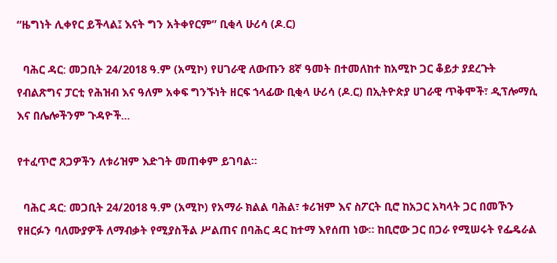“ዜግነት ሊቀየር ይችላል፤ እናት ግን አትቀየርም” ቢቂላ ሁሪሳ (ዶ.ር)

  ባሕር ዳር: መጋቢት 24/2018 ዓ.ም (አሚኮ) የሀገራዊ ለውጡን 8ኛ ዓመት በተመለከተ ከአሚኮ ጋር ቆይታ ያደረጉት የብልጽግና ፓርቲ የሕዝብ እና ዓለም አቀፍ ግንኙነት ዘርፍ ኀላፊው ቢቂላ ሁሪሳ (ዶ.ር) በኢትዮጵያ ሀገራዊ ጥቅሞች፣ ዲፕሎማሲ እና በሌሎችንም ጉዳዮች...

የተፈጥሮ ጸጋዎችን ለቱሪዝም እድገት መጠቀም ይገባል።

  ባሕር ዳር: መጋቢት 24/2018 ዓ.ም (አሚኮ) የአማራ ክልል ባሕል፣ ቱሪዝም እና ስፖርት ቢሮ ከአጋር አካላት ጋር በመኾን የዘርፉን ባለሙያዎች ለማብቃት የሚያስችል ሥልጠና በባሕር ዳር ከተማ እየሰጠ ነው። ከቢሮው ጋር በጋራ የሚሠሩት የፌዴራል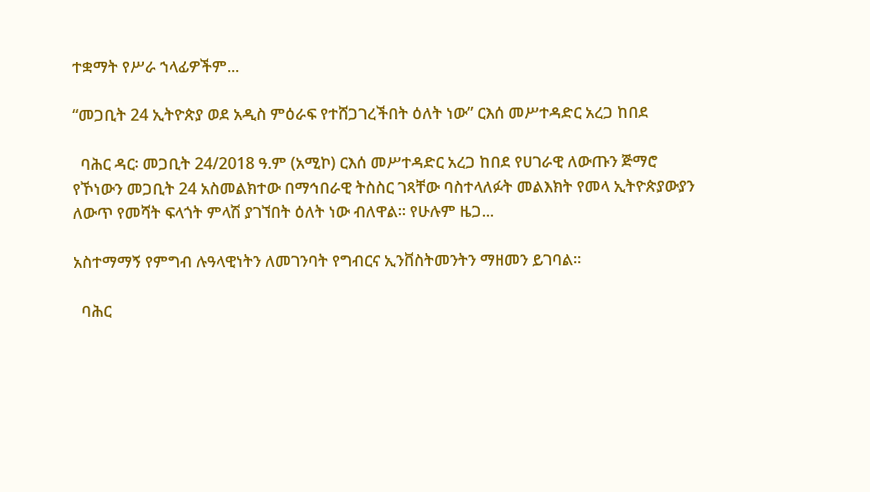ተቋማት የሥራ ኀላፊዎችም...

“መጋቢት 24 ኢትዮጵያ ወደ አዲስ ምዕራፍ የተሸጋገረችበት ዕለት ነው” ርእሰ መሥተዳድር አረጋ ከበደ

  ባሕር ዳር፡ መጋቢት 24/2018 ዓ.ም (አሚኮ) ርእሰ መሥተዳድር አረጋ ከበደ የሀገራዊ ለውጡን ጅማሮ የኾነውን መጋቢት 24 አስመልክተው በማኅበራዊ ትስስር ገጻቸው ባስተላለፉት መልእክት የመላ ኢትዮጵያውያን ለውጥ የመሻት ፍላጎት ምላሽ ያገኘበት ዕለት ነው ብለዋል። የሁሉም ዜጋ...

አስተማማኝ የምግብ ሉዓላዊነትን ለመገንባት የግብርና ኢንቨስትመንትን ማዘመን ይገባል።

  ባሕር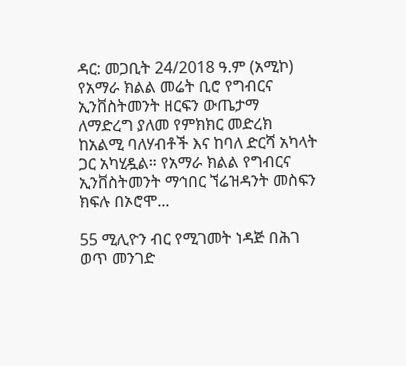ዳር: መጋቢት 24/2018 ዓ.ም (አሚኮ) የአማራ ክልል መሬት ቢሮ የግብርና ኢንቨስትመንት ዘርፍን ውጤታማ ለማድረግ ያለመ የምክክር መድረክ ከአልሚ ባለሃብቶች እና ከባለ ድርሻ አካላት ጋር አካሂዷል። የአማራ ክልል የግብርና ኢንቨስትመንት ማኅበር ኘሬዝዳንት መስፍን ክፍሉ በኦሮሞ...

55 ሚሊዮን ብር የሚገመት ነዳጅ በሕገ ወጥ መንገድ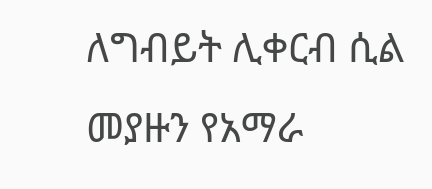ለግብይት ሊቀርብ ሲል መያዙን የአማራ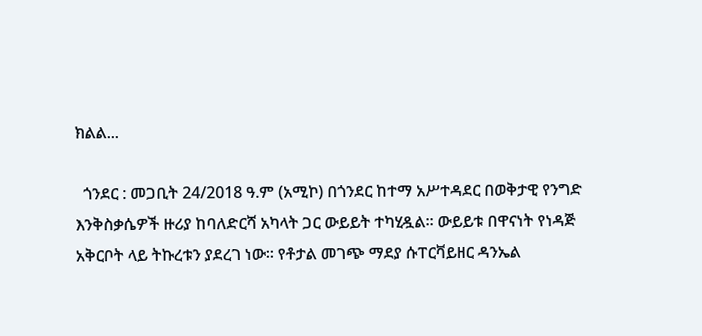ክልል...

  ጎንደር : መጋቢት 24/2018 ዓ.ም (አሚኮ) በጎንደር ከተማ አሥተዳደር በወቅታዊ የንግድ እንቅስቃሴዎች ዙሪያ ከባለድርሻ አካላት ጋር ውይይት ተካሂዷል። ውይይቱ በዋናነት የነዳጅ አቅርቦት ላይ ትኩረቱን ያደረገ ነው። የቶታል መገጭ ማደያ ሱፐርቫይዘር ዳንኤል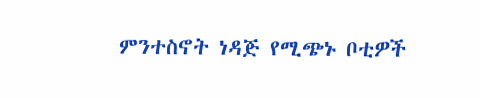ምንተስኖት ነዳጅ የሚጭኑ ቦቲዎች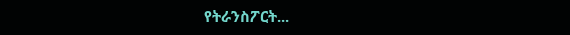የትራንስፖርት...